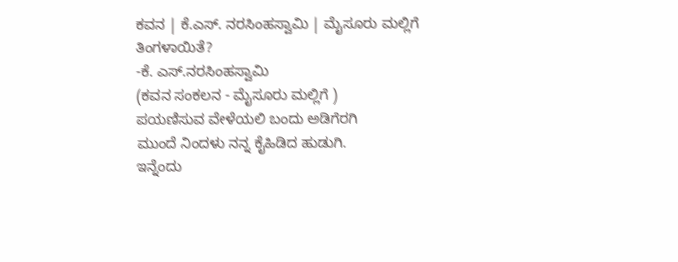ಕವನ | ಕೆ.ಎಸ್. ನರಸಿಂಹಸ್ವಾಮಿ | ಮೈಸೂರು ಮಲ್ಲಿಗೆ
ತಿಂಗಳಾಯಿತೆ?
-ಕೆ. ಎಸ್.ನರಸಿಂಹಸ್ವಾಮಿ
(ಕವನ ಸಂಕಲನ - ಮೈಸೂರು ಮಲ್ಲಿಗೆ )
ಪಯಣಿಸುವ ವೇಳೆಯಲಿ ಬಂದು ಅಡಿಗೆರಗಿ
ಮುಂದೆ ನಿಂದಳು ನನ್ನ ಕೈಹಿಡಿದ ಹುಡುಗಿ.
ಇನ್ನೆಂದು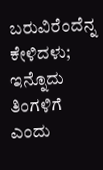ಬರುವಿರೆಂದೆನ್ನ ಕೇಳಿದಳು;
ಇನ್ನೊದು ತಿಂಗಳಿಗೆ ಎಂದು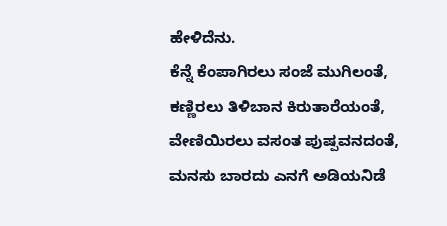ಹೇಳಿದೆನು.
ಕೆನ್ನೆ ಕೆಂಪಾಗಿರಲು ಸಂಜೆ ಮುಗಿಲಂತೆ,
ಕಣ್ಣಿರಲು ತಿಳಿಬಾನ ಕಿರುತಾರೆಯಂತೆ,
ವೇಣಿಯಿರಲು ವಸಂತ ಪುಷ್ಪವನದಂತೆ,
ಮನಸು ಬಾರದು ಎನಗೆ ಅಡಿಯನಿಡೆ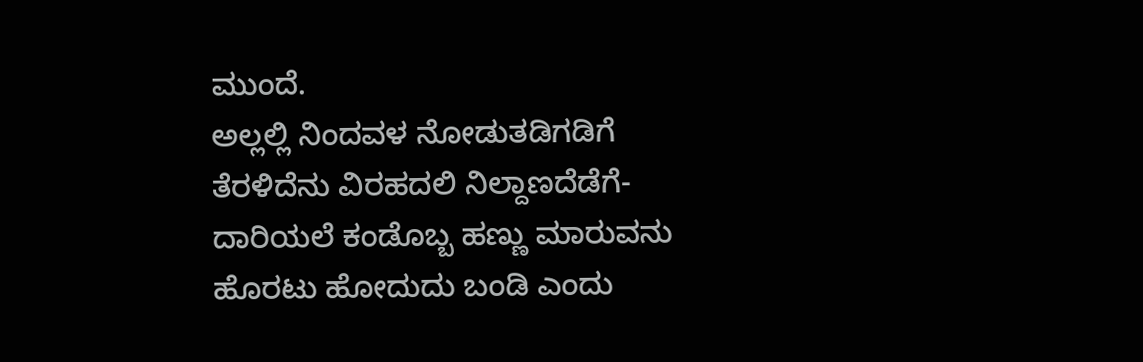ಮುಂದೆ.
ಅಲ್ಲಲ್ಲಿ ನಿಂದವಳ ನೋಡುತಡಿಗಡಿಗೆ
ತೆರಳಿದೆನು ವಿರಹದಲಿ ನಿಲ್ದಾಣದೆಡೆಗೆ-
ದಾರಿಯಲೆ ಕಂಡೊಬ್ಬ ಹಣ್ಣು ಮಾರುವನು
ಹೊರಟು ಹೋದುದು ಬಂಡಿ ಎಂದು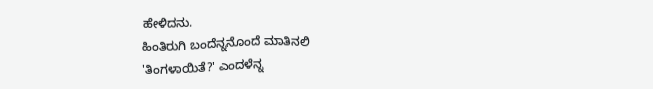ಹೇಳಿದನು.
ಹಿಂತಿರುಗಿ ಬಂದೆನ್ನನೊಂದೆ ಮಾತಿನಲಿ
'ತಿಂಗಳಾಯಿತೆ?' ಎಂದಳೆನ್ನ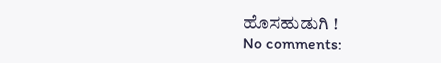ಹೊಸಹುಡುಗಿ !
No comments: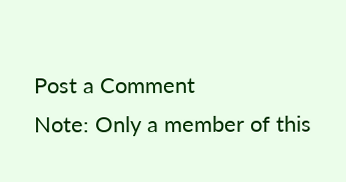Post a Comment
Note: Only a member of this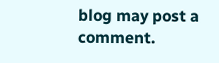blog may post a comment.